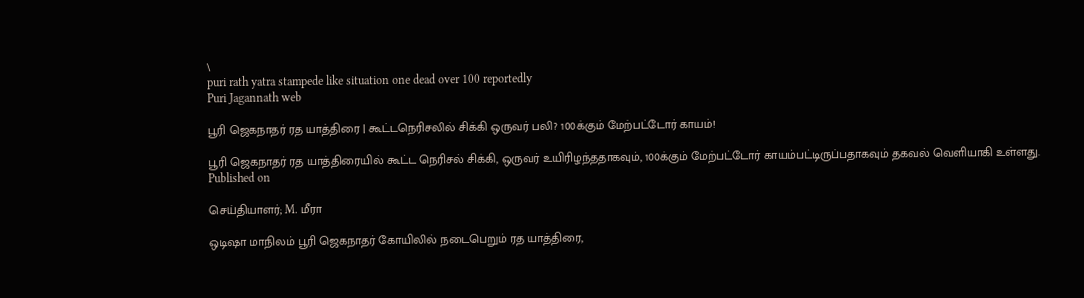\
puri rath yatra stampede like situation one dead over 100 reportedly
Puri Jagannath web

பூரி ஜெகநாதர் ரத யாத்திரை | கூட்டநெரிசலில் சிக்கி ஒருவர் பலி? 100க்கும் மேற்பட்டோர் காயம்!

பூரி ஜெகநாதர் ரத யாத்திரையில் கூட்ட நெரிசல் சிக்கி, ஒருவர் உயிரிழந்ததாகவும், 100க்கும் மேற்பட்டோர் காயம்பட்டிருப்பதாகவும் தகவல் வெளியாகி உள்ளது.
Published on

செய்தியாளர்; M. மீரா

ஒடிஷா மாநிலம் பூரி ஜெகநாதர் கோயிலில் நடைபெறும் ரத யாத்திரை,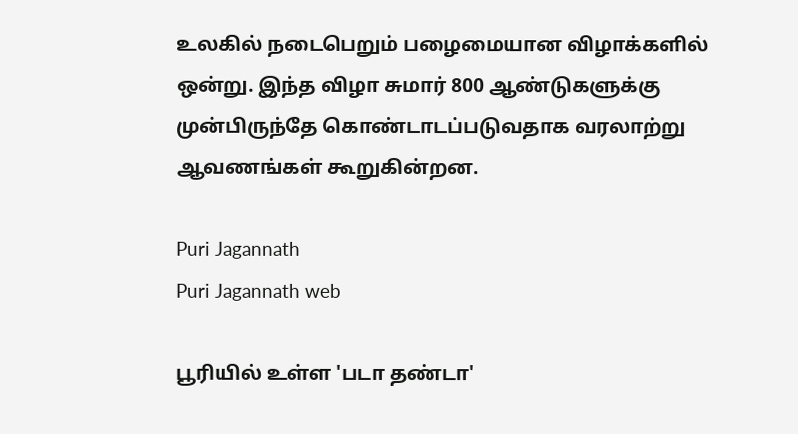உலகில் நடைபெறும் பழைமையான விழாக்களில் ஒன்று. இந்த விழா சுமார் 800 ஆண்டுகளுக்கு முன்பிருந்தே கொண்டாடப்படுவதாக வரலாற்று ஆவணங்கள் கூறுகின்றன.

Puri Jagannath
Puri Jagannath web

பூரியில் உள்ள 'படா தண்டா'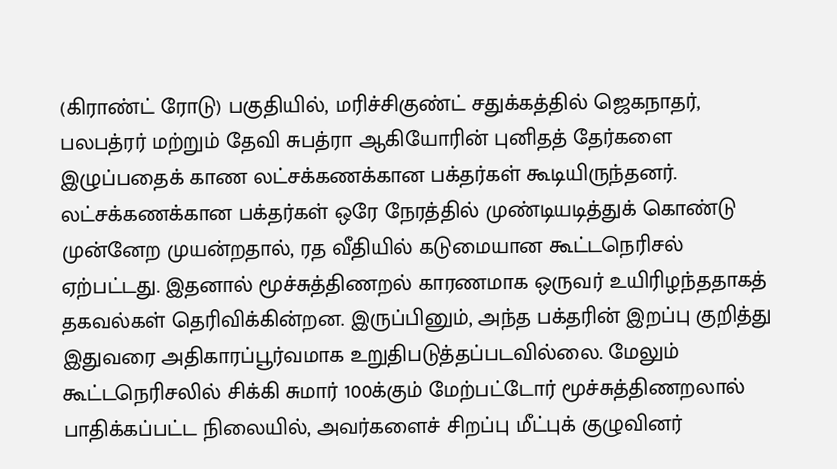(கிராண்ட் ரோடு) பகுதியில், மரிச்சிகுண்ட் சதுக்கத்தில் ஜெகநாதர், பலபத்ரர் மற்றும் தேவி சுபத்ரா ஆகியோரின் புனிதத் தேர்களை இழுப்பதைக் காண லட்சக்கணக்கான பக்தர்கள் கூடியிருந்தனர். லட்சக்கணக்கான பக்தர்கள் ஒரே நேரத்தில் முண்டியடித்துக் கொண்டு முன்னேற முயன்றதால், ரத வீதியில் கடுமையான கூட்டநெரிசல் ஏற்பட்டது. இதனால் மூச்சுத்திணறல் காரணமாக ஒருவர் உயிரிழந்ததாகத் தகவல்கள் தெரிவிக்கின்றன. இருப்பினும், அந்த பக்தரின் இறப்பு குறித்து இதுவரை அதிகாரப்பூர்வமாக உறுதிபடுத்தப்படவில்லை. மேலும் கூட்டநெரிசலில் சிக்கி சுமார் 100க்கும் மேற்பட்டோர் மூச்சுத்திணறலால் பாதிக்கப்பட்ட நிலையில், அவர்களைச் சிறப்பு மீட்புக் குழுவினர்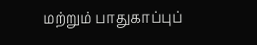மற்றும் பாதுகாப்புப்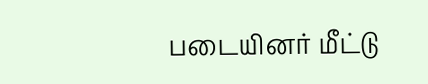படையினர் மீட்டு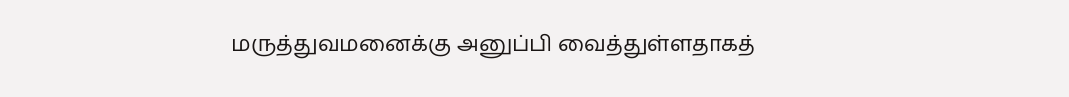மருத்துவமனைக்கு அனுப்பி வைத்துள்ளதாகத்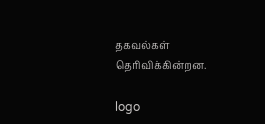தகவல்கள் தெரிவிக்கின்றன.

logo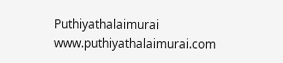Puthiyathalaimurai
www.puthiyathalaimurai.com